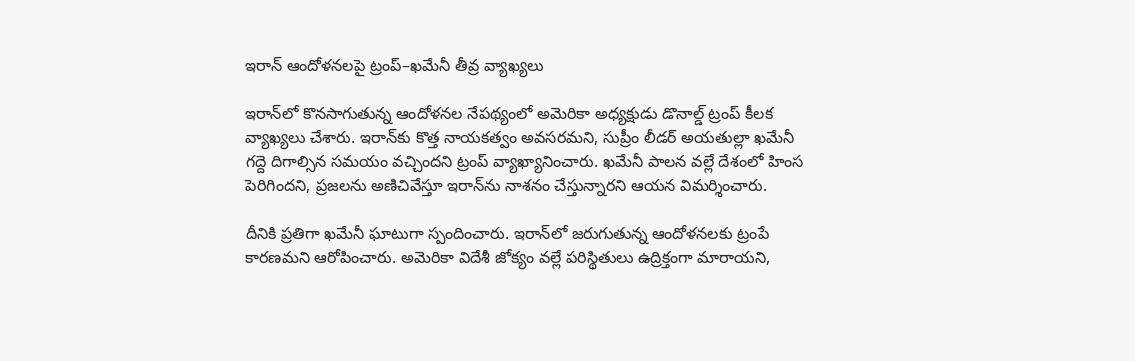ఇరాన్‌ ఆందోళనలపై ట్రంప్‌–ఖమేనీ తీవ్ర వ్యాఖ్యలు

ఇరాన్‌లో కొనసాగుతున్న ఆందోళనల నేపథ్యంలో అమెరికా అధ్యక్షుడు డొనాల్డ్ ట్రంప్‌ కీలక వ్యాఖ్యలు చేశారు. ఇరాన్‌కు కొత్త నాయకత్వం అవసరమని, సుప్రీం లీడర్ అయతుల్లా ఖమేనీ గద్దె దిగాల్సిన సమయం వచ్చిందని ట్రంప్‌ వ్యాఖ్యానించారు. ఖమేనీ పాలన వల్లే దేశంలో హింస పెరిగిందని, ప్రజలను అణిచివేస్తూ ఇరాన్‌ను నాశనం చేస్తున్నారని ఆయన విమర్శించారు.

దీనికి ప్రతిగా ఖమేనీ ఘాటుగా స్పందించారు. ఇరాన్‌లో జరుగుతున్న ఆందోళనలకు ట్రంపే కారణమని ఆరోపించారు. అమెరికా విదేశీ జోక్యం వల్లే పరిస్థితులు ఉద్రిక్తంగా మారాయని,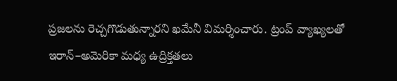ప్రజలను రెచ్చగొడుతున్నారని ఖమేనీ విమర్శించారు. ట్రంప్ వ్యాఖ్యలతో ఇరాన్‌–అమెరికా మధ్య ఉద్రిక్తతలు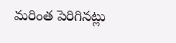మరింత పెరిగినట్లు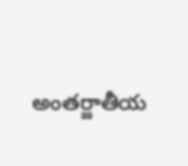అంతర్జాతీయ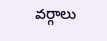వర్గాలు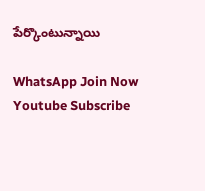పేర్కొంటున్నాయి

WhatsApp Join Now
Youtube Subscribe